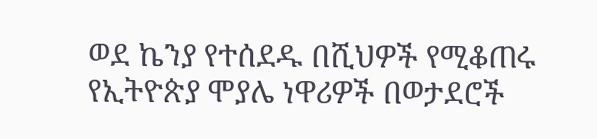ወደ ኬንያ የተሰደዱ በሺህዎች የሚቆጠሩ የኢትዮጵያ ሞያሌ ነዋሪዎች በወታደሮች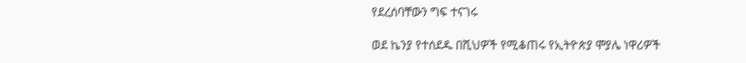የደረሰባቸውን ግፍ ተናገሩ

ወደ ኬንያ የተሰደዱ በሺህዎች የሚቆጠሩ የኢትዮጵያ ሞያሌ ነዋሪዎች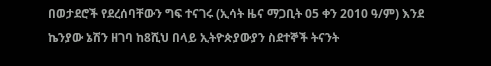በወታደሮች የደረሰባቸውን ግፍ ተናገሩ (ኢሳት ዜና ማጋቢት 05 ቀን 2010 ዓ/ም) እንደ ኬንያው ኔሽን ዘገባ ከ8ሺህ በላይ ኢትዮጵያውያን ስደተኞች ትናንት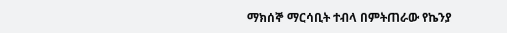ማክሰኞ ማርሳቢት ተብላ በምትጠራው የኬንያ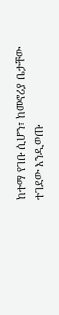ከተማ የገቡ ሲሆን፣ ከመኖሪያ ቤታቸው ተገደው እንዲወጡ